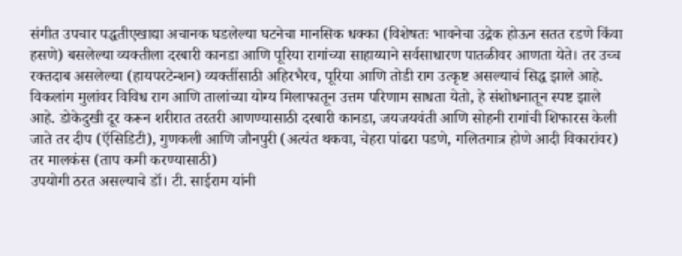संगीत उपचार पद्धतीएखाद्या अचानक घडलेल्या घटनेचा मानसिक धक्का (विशेषतः भावनेचा उद्रेक होऊन सतत रडणे किंवा हसणे) बसलेल्या व्यक्तीला दरबारी कानडा आणि पूरिया रागांच्या साहाय्याने सर्वसाधारण पातळीवर आणता येते। तर उच्च रक्तदाब असलेल्या (हायपरटेन्शन) व्यक्तींसाठी अहिरभैरव, पूरिया आणि तोडी राग उत्कृष्ट असल्याचं सिद्ध झाले आहे. विकलांग मुलांवर विविध राग आणि तालांच्या योग्य मिलाफातून उत्तम परिणाम साधता येतो, हे संशोधनातून स्पष्ट झाले आहे. डोकेदुखी दूर करून शरीरात तरतरी आणण्यासाठी दरबारी कानडा, जयजयवंती आणि सोहनी रागांची शिफारस केली जाते तर दीप (ऍसिडिटी), गुणकली आणि जौनपुरी (अत्यंत थकवा, चेहरा पांढरा पडणे, गलितगात्र होणे आदी विकारांवर) तर मालकंस (ताप कमी करण्यासाठी)
उपयोगी ठरत असल्याचे डॉ। टी. साईराम यांनी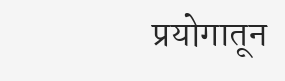प्रयोगातून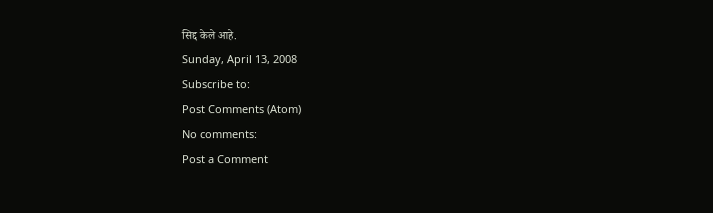सिद्द केले आहे.
Sunday, April 13, 2008
Subscribe to:
Post Comments (Atom)
No comments:
Post a Comment